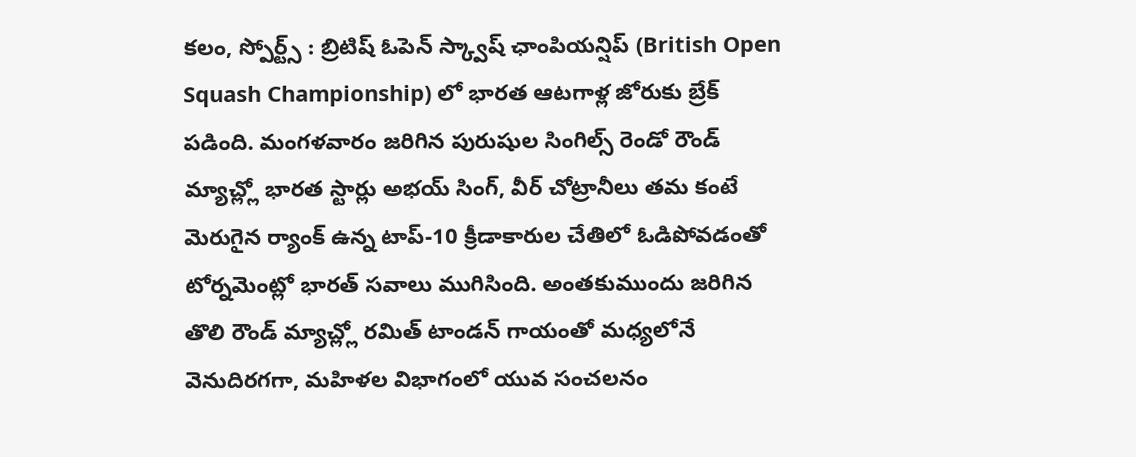కలం, స్పోర్ట్స్ : బ్రిటిష్ ఓపెన్ స్క్వాష్ ఛాంపియన్షిప్ (British Open Squash Championship) లో భారత ఆటగాళ్ల జోరుకు బ్రేక్ పడింది. మంగళవారం జరిగిన పురుషుల సింగిల్స్ రెండో రౌండ్ మ్యాచ్ల్లో భారత స్టార్లు అభయ్ సింగ్, వీర్ చోట్రానీలు తమ కంటే మెరుగైన ర్యాంక్ ఉన్న టాప్-10 క్రీడాకారుల చేతిలో ఓడిపోవడంతో టోర్నమెంట్లో భారత్ సవాలు ముగిసింది. అంతకుముందు జరిగిన తొలి రౌండ్ మ్యాచ్ల్లో రమిత్ టాండన్ గాయంతో మధ్యలోనే వెనుదిరగగా, మహిళల విభాగంలో యువ సంచలనం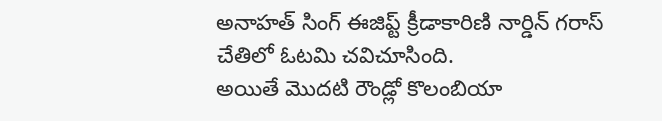అనాహత్ సింగ్ ఈజిప్ట్ క్రీడాకారిణి నార్డిన్ గరాస్ చేతిలో ఓటమి చవిచూసింది.
అయితే మొదటి రౌండ్లో కొలంబియా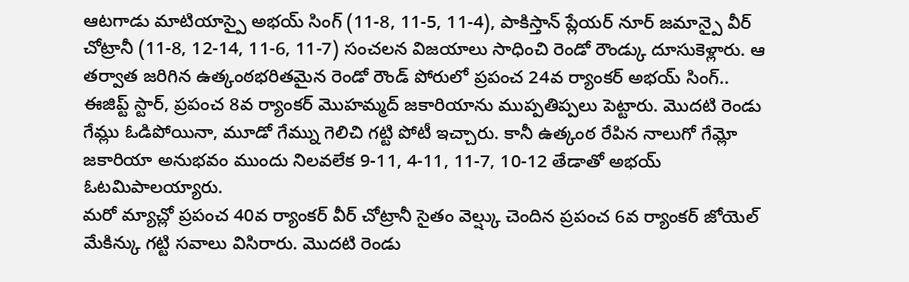ఆటగాడు మాటియాస్పై అభయ్ సింగ్ (11-8, 11-5, 11-4), పాకిస్తాన్ ప్లేయర్ నూర్ జమాన్పై వీర్ చోట్రానీ (11-8, 12-14, 11-6, 11-7) సంచలన విజయాలు సాధించి రెండో రౌండ్కు దూసుకెళ్లారు. ఆ తర్వాత జరిగిన ఉత్కంఠభరితమైన రెండో రౌండ్ పోరులో ప్రపంచ 24వ ర్యాంకర్ అభయ్ సింగ్.. ఈజిప్ట్ స్టార్, ప్రపంచ 8వ ర్యాంకర్ మొహమ్మద్ జకారియాను ముప్పతిప్పలు పెట్టారు. మొదటి రెండు గేమ్లు ఓడిపోయినా, మూడో గేమ్ను గెలిచి గట్టి పోటీ ఇచ్చారు. కానీ ఉత్కంఠ రేపిన నాలుగో గేమ్లో జకారియా అనుభవం ముందు నిలవలేక 9-11, 4-11, 11-7, 10-12 తేడాతో అభయ్ ఓటమిపాలయ్యారు.
మరో మ్యాచ్లో ప్రపంచ 40వ ర్యాంకర్ వీర్ చోట్రానీ సైతం వెల్ష్కు చెందిన ప్రపంచ 6వ ర్యాంకర్ జోయెల్ మేకిన్కు గట్టి సవాలు విసిరారు. మొదటి రెండు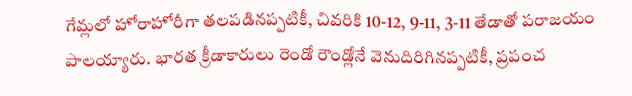గేమ్లలో హోరాహోరీగా తలపడినప్పటికీ, చివరికి 10-12, 9-11, 3-11 తేడాతో పరాజయం పాలయ్యారు. భారత క్రీడాకారులు రెండో రౌండ్లోనే వెనుదిరిగినప్పటికీ, ప్రపంచ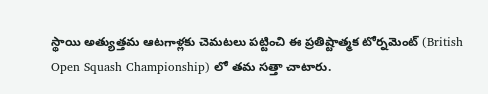స్థాయి అత్యుత్తమ ఆటగాళ్లకు చెమటలు పట్టించి ఈ ప్రతిష్టాత్మక టోర్నమెంట్ (British Open Squash Championship) లో తమ సత్తా చాటారు.